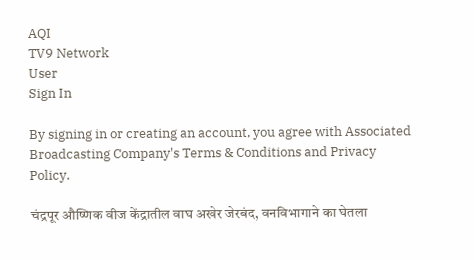AQI
TV9 Network
User
Sign In

By signing in or creating an account, you agree with Associated Broadcasting Company's Terms & Conditions and Privacy Policy.

चंद्रपूर औष्णिक वीज केंद्रातील वाघ अखेर जेरबंद, वनविभागाने का घेतला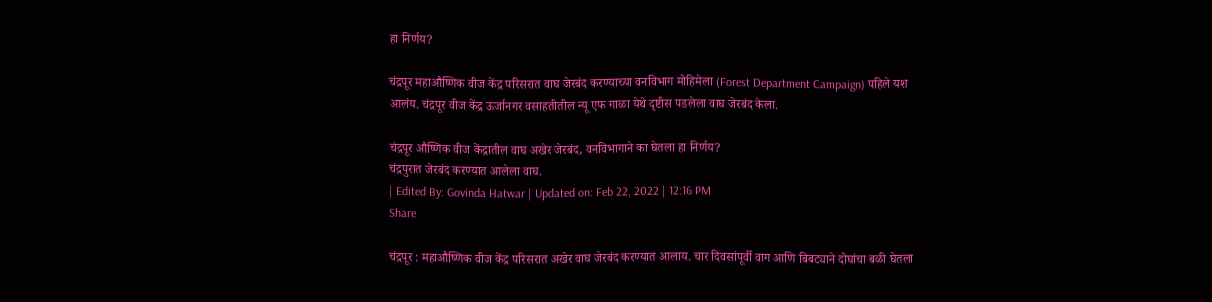हा निर्णय?

चंद्रपूर महाऔष्णिक वीज केंद्र परिसरात वाघ जेरबंद करण्याच्या वनविभाग मोहिमेला (Forest Department Campaign) पहिले यश आलंय. चंद्रपूर वीज केंद्र ऊर्जानगर वसाहतीतील न्यू एफ गाळा येथे दृष्टीस पडलेला वाघ जेरबंद केला.

चंद्रपूर औष्णिक वीज केंद्रातील वाघ अखेर जेरबंद, वनविभागाने का घेतला हा निर्णय?
चंद्रपुरात जेरबंद करण्यात आलेला वाघ.
| Edited By: Govinda Hatwar | Updated on: Feb 22, 2022 | 12:16 PM
Share

चंद्रपूर : महाऔष्णिक वीज केंद्र परिसरात अखेर वाघ जेरबंद करण्यात आलाय. चार दिवसांपूर्वी वाग आणि बिबट्याने दोघांचा बळी घेतला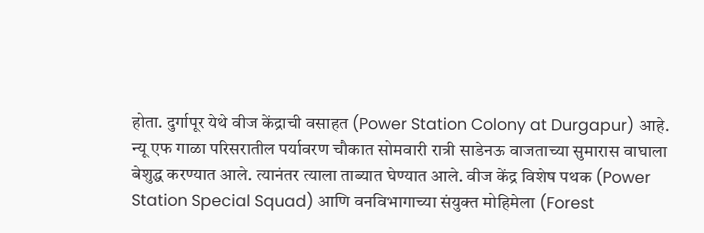होता. दुर्गापूर येथे वीज केंद्राची वसाहत (Power Station Colony at Durgapur) आहे. न्यू एफ गाळा परिसरातील पर्यावरण चौकात सोमवारी रात्री साडेनऊ वाजताच्या सुमारास वाघाला बेशुद्ध करण्यात आले. त्यानंतर त्याला ताब्यात घेण्यात आले. वीज केंद्र विशेष पथक (Power Station Special Squad) आणि वनविभागाच्या संयुक्त मोहिमेला (Forest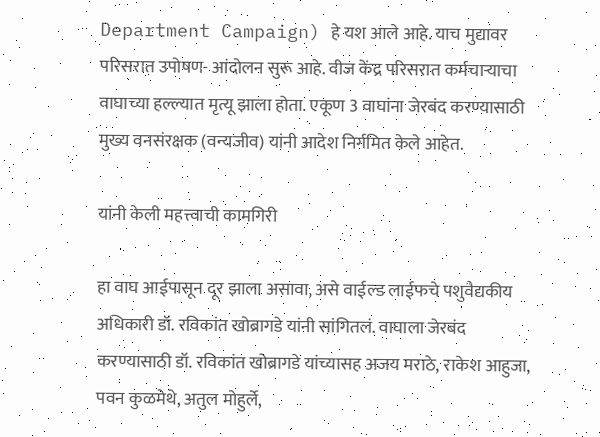Department Campaign) हे यश आले आहे. याच मुद्यावर परिसरात उपोषण- आंदोलन सुरू आहे. वीज केंद्र परिसरात कर्मचाऱ्याचा वाघाच्या हल्ल्यात मृत्यू झाला होता. एकूण 3 वाघांना जेरबंद करण्यासाठी मुख्य वनसंरक्षक (वन्यजीव) यांनी आदेश निर्गमित केले आहेत.

यांनी केली महत्त्वाची कामगिरी

हा वाघ आईपासून दूर झाला असावा, असे वाईल्ड लाईफचे पशुवैद्यकीय अधिकारी डॉ. रविकांत खोब्रागडे यांनी सांगितलं. वाघाला जेरबंद करण्यासाठी डॉ. रविकांत खोब्रागडे यांच्यासह अजय मराठे, राकेश आहुजा, पवन कुळमेथे, अतुल मोहुर्ले,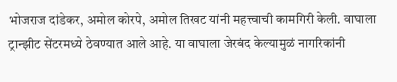भोजराज दांडेकर, अमोल कोरपे, अमोल तिखट यांनी महत्त्वाची कामगिरी केली. वाघाला ट्रान्झीट सेंटरमध्ये ठेवण्यात आले आहे. या वाघाला जेरबंद केल्यामुळं नागरिकांनी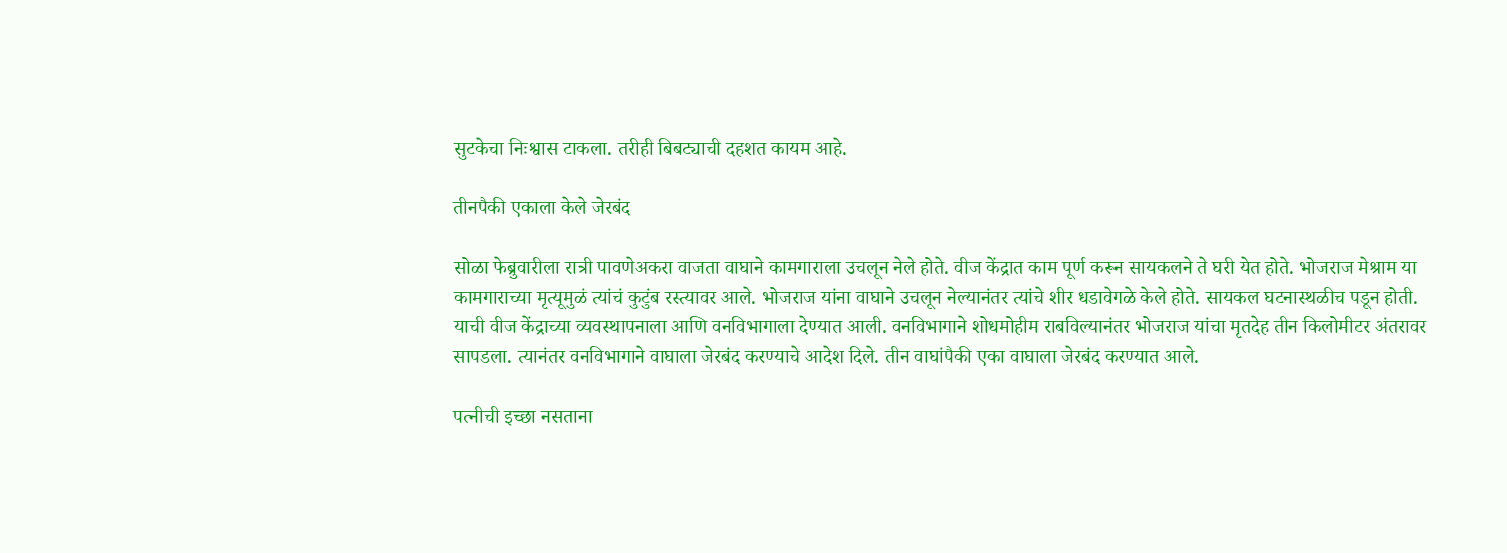सुटकेचा निःश्वास टाकला. तरीही बिबट्याची दहशत कायम आहे.

तीनपैकी एकाला केले जेरबंद

सोळा फेब्रुवारीला रात्री पावणेअकरा वाजता वाघाने कामगाराला उचलून नेले होते. वीज केंद्रात काम पूर्ण करून सायकलने ते घरी येत होते. भोजराज मेश्राम या कामगाराच्या मृत्यूमुळं त्यांचं कुटुंब रस्त्यावर आले. भोजराज यांना वाघाने उचलून नेल्यानंतर त्यांचे शीर धडावेगळे केले होते. सायकल घटनास्थळीच पडून होती. याची वीज केंद्राच्या व्यवस्थापनाला आणि वनविभागाला देण्यात आली. वनविभागाने शोधमोहीम राबविल्यानंतर भोजराज यांचा मृतदेह तीन किलोमीटर अंतरावर सापडला. त्यानंतर वनविभागाने वाघाला जेरबंद करण्याचे आदेश दिले. तीन वाघांपैकी एका वाघाला जेरबंद करण्यात आले.

पत्नीची इच्छा नसताना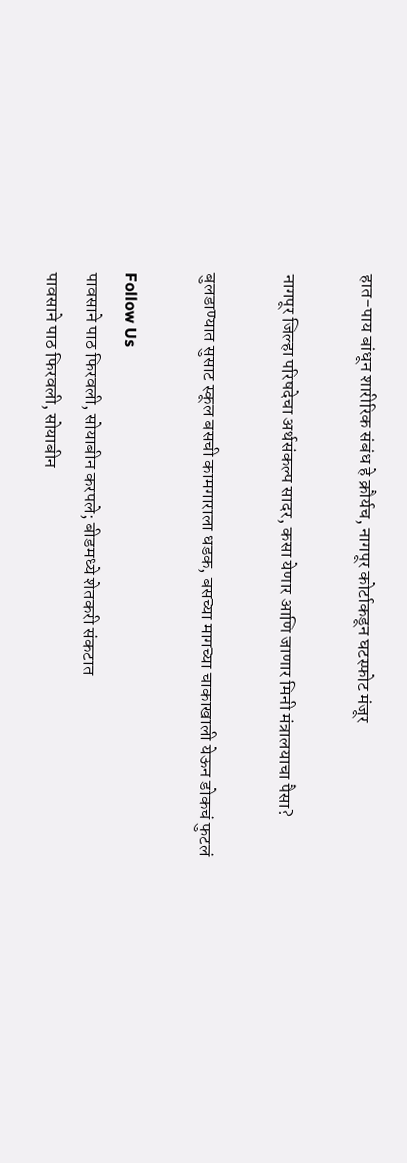हात-पाय बांधून शारीरिक संबंध हे क्रौर्यच, नागपूर कोर्टाकडून घटस्फोट मंजूर

नागपूर जिल्हा परिषदेचा अर्थसंकल्प सादर, कसा येणार आणि जाणार मिनी मंत्रालयाचा पैसा?

बुलडाण्यात सुसाट स्कूल बसची कामगाराला धडक, बसच्या मागच्या चाकाखाली येऊन डोकचं फुटलं

Follow Us
पावसाने पाठ फिरवली, सोयाबीन करपले; बीडमध्ये शेतकरी संकटात
पावसाने पाठ फिरवली, सोयाबीन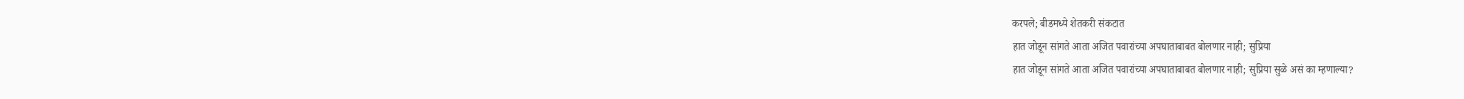करपले; बीडमध्ये शेतकरी संकटात
हात जोडून सांगते आता अजित पवारांच्या अपघाताबाबत बोलणार नाही; सुप्रिया
हात जोडून सांगते आता अजित पवारांच्या अपघाताबाबत बोलणार नाही; सुप्रिया सुळे असं का म्हणाल्या?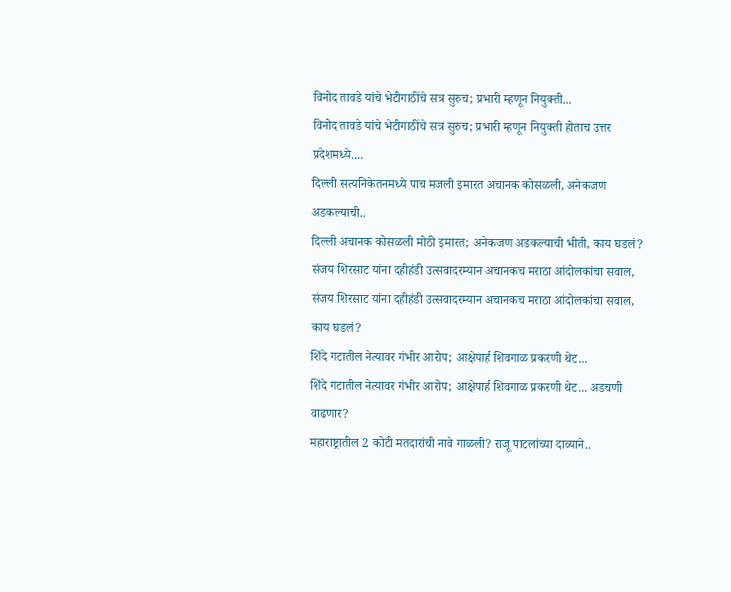विनोद तावडे यांचे भेटीगाठींचे सत्र सुरुच; प्रभारी म्हणून नियुक्ती...
विनोद तावडे यांचे भेटीगाठींचे सत्र सुरुच; प्रभारी म्हणून नियुक्ती होताच उत्तर प्रदेशमध्ये....
दिल्ली सत्यनिकेतनमध्ये पाच मजली इमारत अचानक कोसळली, अनेकजण अडकल्याची..
दिल्ली अचानक कोसळली मोठी इमारत; अनेकजण अडकल्याची भीती, काय घडलं?
संजय शिरसाट यांना दहीहंडी उत्सवादरम्यान अचानकच मराठा आंदोलकांचा सवाल,
संजय शिरसाट यांना दहीहंडी उत्सवादरम्यान अचानकच मराठा आंदोलकांचा सवाल, काय घडलं?
शिंदे गटातील नेत्यावर गंभीर आरोप; आक्षेपार्ह शिवगाळ प्रकरणी थेट...
शिंदे गटातील नेत्यावर गंभीर आरोप; आक्षेपार्ह शिवगाळ प्रकरणी थेट... अडचणी वाढणार?
महाराष्ट्रातील 2 कोटी मतदारांची नावे गाळली? राजू पाटलांच्या दाव्याने..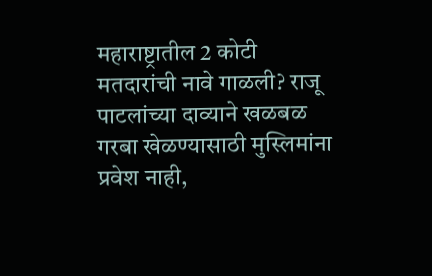महाराष्ट्रातील 2 कोटी मतदारांची नावे गाळली? राजू पाटलांच्या दाव्याने खळबळ
गरबा खेळण्यासाठी मुस्लिमांना प्रवेश नाही,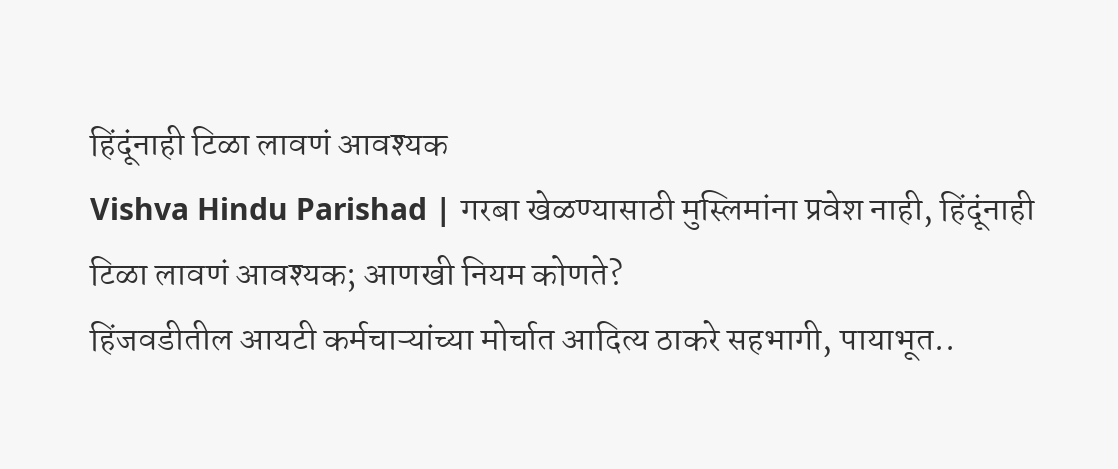हिंदूंनाही टिळा लावणं आवश्यक
Vishva Hindu Parishad | गरबा खेळण्यासाठी मुस्लिमांना प्रवेश नाही, हिंदूंनाही टिळा लावणं आवश्यक; आणखी नियम कोणते?
हिंजवडीतील आयटी कर्मचाऱ्यांच्या मोर्चात आदित्य ठाकरे सहभागी, पायाभूत..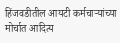हिंजवडीतील आयटी कर्मचाऱ्यांच्या मोर्चात आदित्य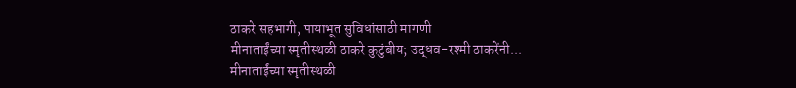ठाकरे सहभागी, पायाभूत सुविधांसाठी मागणी
मीनाताईंच्या स्मृतीस्थळी ठाकरे कुटुंबीय; उद्धव-रश्मी ठाकरेंनी...
मीनाताईंच्या स्मृतीस्थळी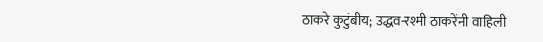ठाकरे कुटुंबीय; उद्धव-रश्मी ठाकरेंनी वाहिली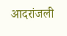आदरांजली